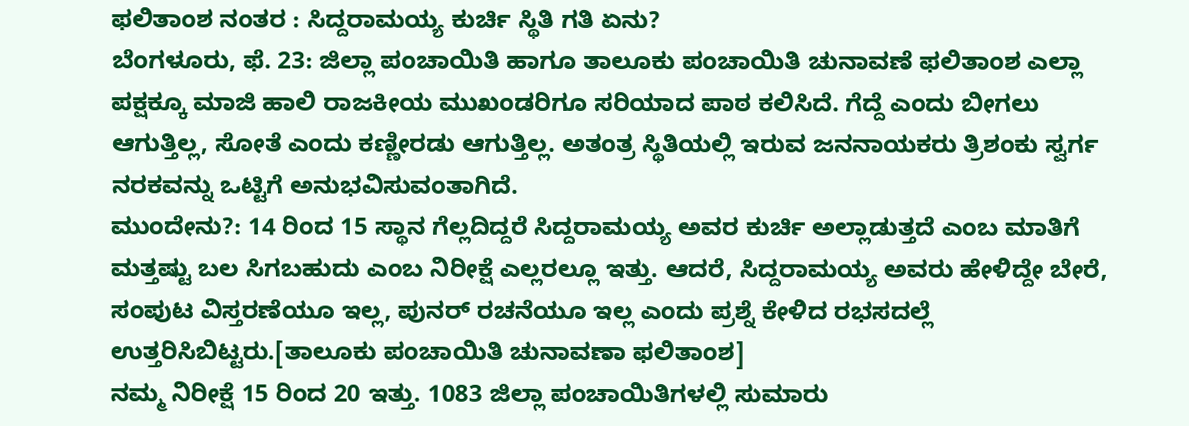ಫಲಿತಾಂಶ ನಂತರ : ಸಿದ್ದರಾಮಯ್ಯ ಕುರ್ಚಿ ಸ್ಥಿತಿ ಗತಿ ಏನು?
ಬೆಂಗಳೂರು, ಫೆ. 23: ಜಿಲ್ಲಾ ಪಂಚಾಯಿತಿ ಹಾಗೂ ತಾಲೂಕು ಪಂಚಾಯಿತಿ ಚುನಾವಣೆ ಫಲಿತಾಂಶ ಎಲ್ಲಾ ಪಕ್ಷಕ್ಕೂ ಮಾಜಿ ಹಾಲಿ ರಾಜಕೀಯ ಮುಖಂಡರಿಗೂ ಸರಿಯಾದ ಪಾಠ ಕಲಿಸಿದೆ. ಗೆದ್ದೆ ಎಂದು ಬೀಗಲು ಆಗುತ್ತಿಲ್ಲ, ಸೋತೆ ಎಂದು ಕಣ್ಣೀರಡು ಆಗುತ್ತಿಲ್ಲ. ಅತಂತ್ರ ಸ್ಥಿತಿಯಲ್ಲಿ ಇರುವ ಜನನಾಯಕರು ತ್ರಿಶಂಕು ಸ್ವರ್ಗ ನರಕವನ್ನು ಒಟ್ಟಿಗೆ ಅನುಭವಿಸುವಂತಾಗಿದೆ.
ಮುಂದೇನು?: 14 ರಿಂದ 15 ಸ್ಥಾನ ಗೆಲ್ಲದಿದ್ದರೆ ಸಿದ್ದರಾಮಯ್ಯ ಅವರ ಕುರ್ಚಿ ಅಲ್ಲಾಡುತ್ತದೆ ಎಂಬ ಮಾತಿಗೆ ಮತ್ತಷ್ಟು ಬಲ ಸಿಗಬಹುದು ಎಂಬ ನಿರೀಕ್ಷೆ ಎಲ್ಲರಲ್ಲೂ ಇತ್ತು. ಆದರೆ, ಸಿದ್ದರಾಮಯ್ಯ ಅವರು ಹೇಳಿದ್ದೇ ಬೇರೆ, ಸಂಪುಟ ವಿಸ್ತರಣೆಯೂ ಇಲ್ಲ, ಪುನರ್ ರಚನೆಯೂ ಇಲ್ಲ ಎಂದು ಪ್ರಶ್ನೆ ಕೇಳಿದ ರಭಸದಲ್ಲೆ ಉತ್ತರಿಸಿಬಿಟ್ಟರು.[ತಾಲೂಕು ಪಂಚಾಯಿತಿ ಚುನಾವಣಾ ಫಲಿತಾಂಶ]
ನಮ್ಮ ನಿರೀಕ್ಷೆ 15 ರಿಂದ 20 ಇತ್ತು. 1083 ಜಿಲ್ಲಾ ಪಂಚಾಯಿತಿಗಳಲ್ಲಿ ಸುಮಾರು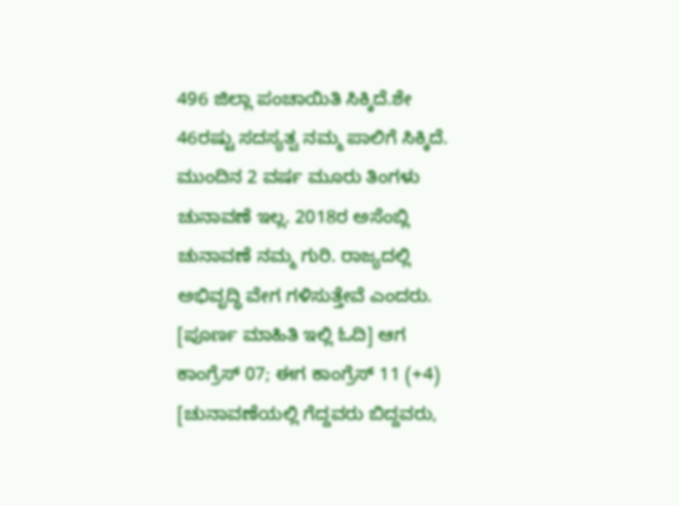496 ಜಿಲ್ಲಾ ಪಂಚಾಯಿತಿ ಸಿಕ್ಕಿದೆ.ಶೇ 46ರಷ್ಟು ಸದಸ್ಯತ್ವ ನಮ್ಮ ಪಾಲಿಗೆ ಸಿಕ್ಕಿದೆ. ಮುಂದಿನ 2 ವರ್ಷ ಮೂರು ತಿಂಗಳು ಚುನಾವಣೆ ಇಲ್ಲ. 2018ರ ಅಸೆಂಬ್ಲಿ ಚುನಾವಣೆ ನಮ್ಮ ಗುರಿ. ರಾಜ್ಯದಲ್ಲಿ ಅಭಿವೃದ್ಧಿ ವೇಗ ಗಳಿಸುತ್ತೇವೆ ಎಂದರು. [ಪೂರ್ಣ ಮಾಹಿತಿ ಇಲ್ಲಿ ಓದಿ] ಆಗ ಕಾಂಗ್ರೆಸ್ 07; ಈಗ ಕಾಂಗ್ರೆಸ್ 11 (+4)
[ಚುನಾವಣೆಯಲ್ಲಿ ಗೆದ್ದವರು ಬಿದ್ದವರು,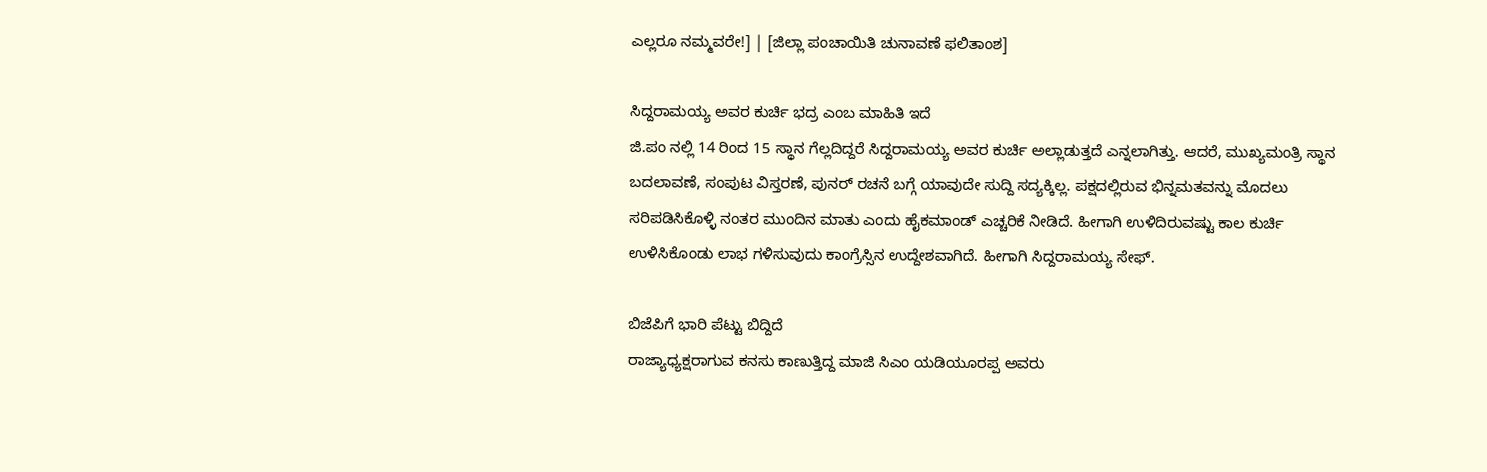ಎಲ್ಲರೂ ನಮ್ಮವರೇ!] | [ಜಿಲ್ಲಾ ಪಂಚಾಯಿತಿ ಚುನಾವಣೆ ಫಲಿತಾಂಶ]

ಸಿದ್ದರಾಮಯ್ಯ ಅವರ ಕುರ್ಚಿ ಭದ್ರ ಎಂಬ ಮಾಹಿತಿ ಇದೆ
ಜಿ.ಪಂ ನಲ್ಲಿ 14 ರಿಂದ 15 ಸ್ಥಾನ ಗೆಲ್ಲದಿದ್ದರೆ ಸಿದ್ದರಾಮಯ್ಯ ಅವರ ಕುರ್ಚಿ ಅಲ್ಲಾಡುತ್ತದೆ ಎನ್ನಲಾಗಿತ್ತು. ಆದರೆ, ಮುಖ್ಯಮಂತ್ರಿ ಸ್ಥಾನ ಬದಲಾವಣೆ, ಸಂಪುಟ ವಿಸ್ತರಣೆ, ಪುನರ್ ರಚನೆ ಬಗ್ಗೆ ಯಾವುದೇ ಸುದ್ದಿ ಸದ್ಯಕ್ಕಿಲ್ಲ. ಪಕ್ಷದಲ್ಲಿರುವ ಭಿನ್ನಮತವನ್ನು ಮೊದಲು ಸರಿಪಡಿಸಿಕೊಳ್ಳಿ ನಂತರ ಮುಂದಿನ ಮಾತು ಎಂದು ಹೈಕಮಾಂಡ್ ಎಚ್ಚರಿಕೆ ನೀಡಿದೆ. ಹೀಗಾಗಿ ಉಳಿದಿರುವಷ್ಟು ಕಾಲ ಕುರ್ಚಿ ಉಳಿಸಿಕೊಂಡು ಲಾಭ ಗಳಿಸುವುದು ಕಾಂಗ್ರೆಸ್ಸಿನ ಉದ್ದೇಶವಾಗಿದೆ. ಹೀಗಾಗಿ ಸಿದ್ದರಾಮಯ್ಯ ಸೇಫ್.

ಬಿಜೆಪಿಗೆ ಭಾರಿ ಪೆಟ್ಟು ಬಿದ್ದಿದೆ
ರಾಜ್ಯಾಧ್ಯಕ್ಷರಾಗುವ ಕನಸು ಕಾಣುತ್ತಿದ್ದ ಮಾಜಿ ಸಿಎಂ ಯಡಿಯೂರಪ್ಪ ಅವರು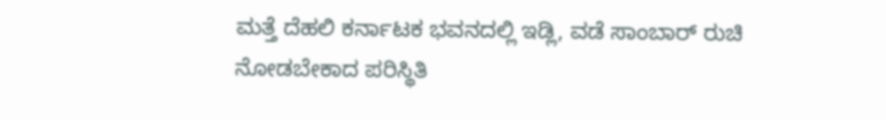ಮತ್ತೆ ದೆಹಲಿ ಕರ್ನಾಟಕ ಭವನದಲ್ಲಿ ಇಡ್ಲಿ, ವಡೆ ಸಾಂಬಾರ್ ರುಚಿ ನೋಡಬೇಕಾದ ಪರಿಸ್ಥಿತಿ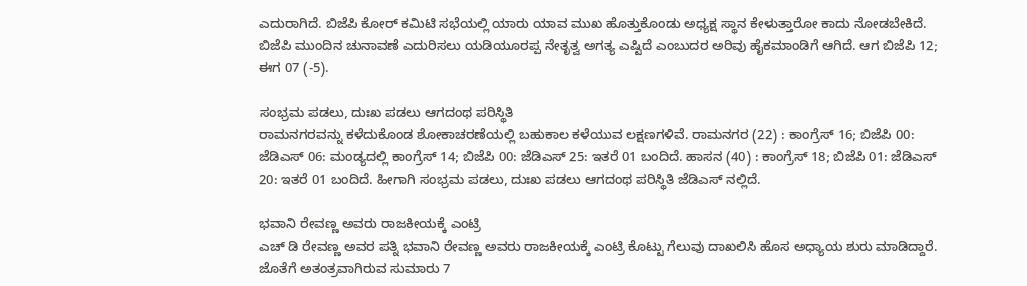ಎದುರಾಗಿದೆ. ಬಿಜೆಪಿ ಕೋರ್ ಕಮಿಟಿ ಸಭೆಯಲ್ಲಿ ಯಾರು ಯಾವ ಮುಖ ಹೊತ್ತುಕೊಂಡು ಅಧ್ಯಕ್ಷ ಸ್ಥಾನ ಕೇಳುತ್ತಾರೋ ಕಾದು ನೋಡಬೇಕಿದೆ. ಬಿಜೆಪಿ ಮುಂದಿನ ಚುನಾವಣೆ ಎದುರಿಸಲು ಯಡಿಯೂರಪ್ಪ ನೇತೃತ್ವ ಅಗತ್ಯ ಎಷ್ಟಿದೆ ಎಂಬುದರ ಅರಿವು ಹೈಕಮಾಂಡಿಗೆ ಆಗಿದೆ. ಆಗ ಬಿಜೆಪಿ 12; ಈಗ 07 (-5).

ಸಂಭ್ರಮ ಪಡಲು, ದುಃಖ ಪಡಲು ಆಗದಂಥ ಪರಿಸ್ಥಿತಿ
ರಾಮನಗರವನ್ನು ಕಳೆದುಕೊಂಡ ಶೋಕಾಚರಣೆಯಲ್ಲಿ ಬಹುಕಾಲ ಕಳೆಯುವ ಲಕ್ಷಣಗಳಿವೆ. ರಾಮನಗರ (22) : ಕಾಂಗ್ರೆಸ್ 16; ಬಿಜೆಪಿ 00: ಜೆಡಿಎಸ್ 06: ಮಂಡ್ಯದಲ್ಲಿ ಕಾಂಗ್ರೆಸ್ 14; ಬಿಜೆಪಿ 00: ಜೆಡಿಎಸ್ 25: ಇತರೆ 01 ಬಂದಿದೆ. ಹಾಸನ (40) : ಕಾಂಗ್ರೆಸ್ 18; ಬಿಜೆಪಿ 01: ಜೆಡಿಎಸ್ 20: ಇತರೆ 01 ಬಂದಿದೆ. ಹೀಗಾಗಿ ಸಂಭ್ರಮ ಪಡಲು, ದುಃಖ ಪಡಲು ಆಗದಂಥ ಪರಿಸ್ಥಿತಿ ಜೆಡಿಎಸ್ ನಲ್ಲಿದೆ.

ಭವಾನಿ ರೇವಣ್ಣ ಅವರು ರಾಜಕೀಯಕ್ಕೆ ಎಂಟ್ರಿ
ಎಚ್ ಡಿ ರೇವಣ್ಣ ಅವರ ಪತ್ನಿ ಭವಾನಿ ರೇವಣ್ಣ ಅವರು ರಾಜಕೀಯಕ್ಕೆ ಎಂಟ್ರಿ ಕೊಟ್ಟು ಗೆಲುವು ದಾಖಲಿಸಿ ಹೊಸ ಅಧ್ಯಾಯ ಶುರು ಮಾಡಿದ್ದಾರೆ. ಜೊತೆಗೆ ಅತಂತ್ರವಾಗಿರುವ ಸುಮಾರು 7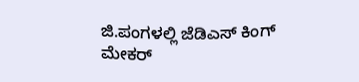ಜಿ.ಪಂಗಳಲ್ಲಿ ಜೆಡಿಎಸ್ ಕಿಂಗ್ ಮೇಕರ್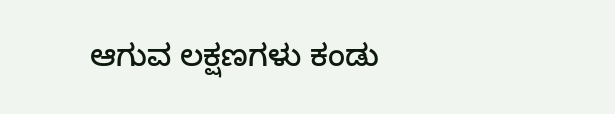ಆಗುವ ಲಕ್ಷಣಗಳು ಕಂಡು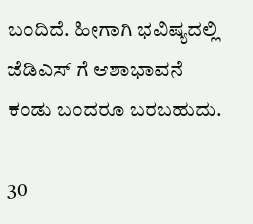ಬಂದಿದೆ. ಹೀಗಾಗಿ ಭವಿಷ್ಯದಲ್ಲಿ ಜೆಡಿಎಸ್ ಗೆ ಆಶಾಭಾವನೆ ಕಂಡು ಬಂದರೂ ಬರಬಹುದು.

30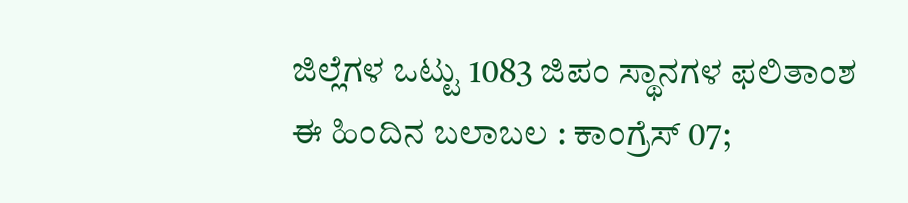ಜಿಲ್ಲೆಗಳ ಒಟ್ಟು 1083 ಜಿಪಂ ಸ್ಥಾನಗಳ ಫಲಿತಾಂಶ
ಈ ಹಿಂದಿನ ಬಲಾಬಲ : ಕಾಂಗ್ರೆಸ್ 07;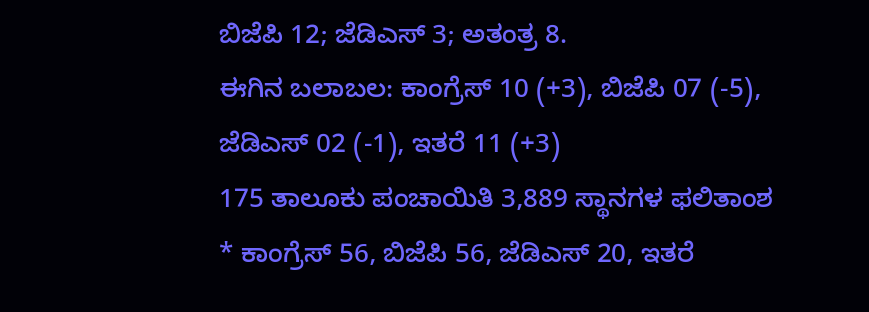ಬಿಜೆಪಿ 12; ಜೆಡಿಎಸ್ 3; ಅತಂತ್ರ 8.
ಈಗಿನ ಬಲಾಬಲ: ಕಾಂಗ್ರೆಸ್ 10 (+3), ಬಿಜೆಪಿ 07 (-5), ಜೆಡಿಎಸ್ 02 (-1), ಇತರೆ 11 (+3)
175 ತಾಲೂಕು ಪಂಚಾಯಿತಿ 3,889 ಸ್ಥಾನಗಳ ಫಲಿತಾಂಶ
* ಕಾಂಗ್ರೆಸ್ 56, ಬಿಜೆಪಿ 56, ಜೆಡಿಎಸ್ 20, ಇತರೆ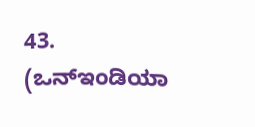43.
(ಒನ್ಇಂಡಿಯಾ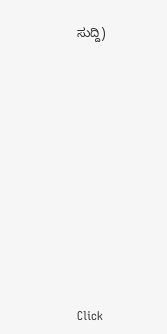ಸುದ್ದಿ)












Click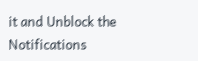it and Unblock the Notifications